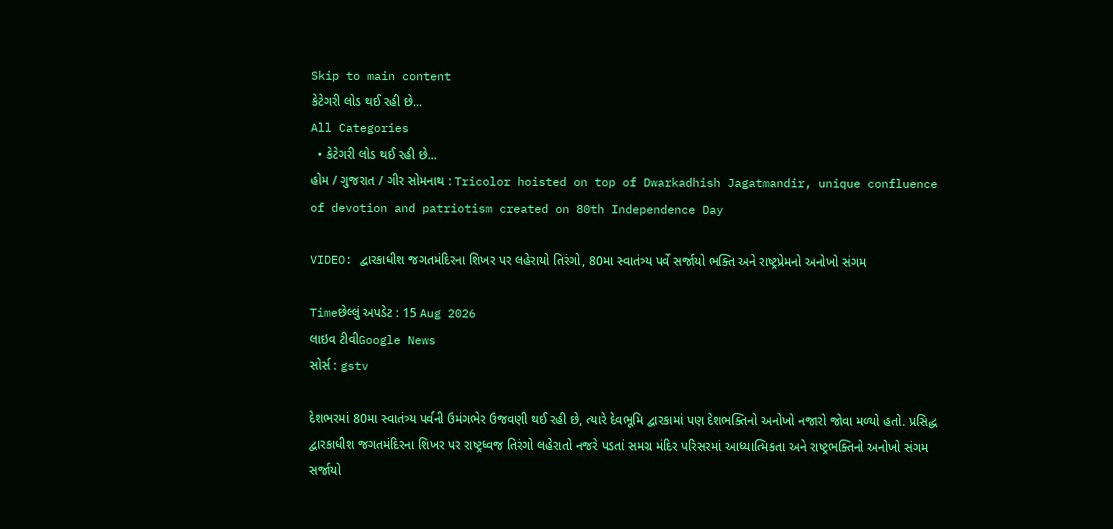Skip to main content
કેટેગરી લોડ થઈ રહી છે...
All Categories
  • કેટેગરી લોડ થઈ રહી છે...
હોમ / ગુજરાત / ગીર સોમનાથ : Tricolor hoisted on top of Dwarkadhish Jagatmandir, unique confluence of devotion and patriotism created on 80th Independence Day

VIDEO: દ્વારકાધીશ જગતમંદિરના શિખર પર લહેરાયો તિરંગો, 80મા સ્વાતંત્ર્ય પર્વે સર્જાયો ભક્તિ અને રાષ્ટ્રપ્રેમનો અનોખો સંગમ

Timeછેલ્લું અપડેટ : 15 Aug 2026
લાઇવ ટીવીGoogle News
સોર્સ : gstv

દેશભરમાં 80મા સ્વાતંત્ર્ય પર્વની ઉમંગભેર ઉજવણી થઈ રહી છે, ત્યારે દેવભૂમિ દ્વારકામાં પણ દેશભક્તિનો અનોખો નજારો જોવા મળ્યો હતો. પ્રસિદ્ધ દ્વારકાધીશ જગતમંદિરના શિખર પર રાષ્ટ્રધ્વજ તિરંગો લહેરાતો નજરે પડતાં સમગ્ર મંદિર પરિસરમાં આધ્યાત્મિકતા અને રાષ્ટ્રભક્તિનો અનોખો સંગમ સર્જાયો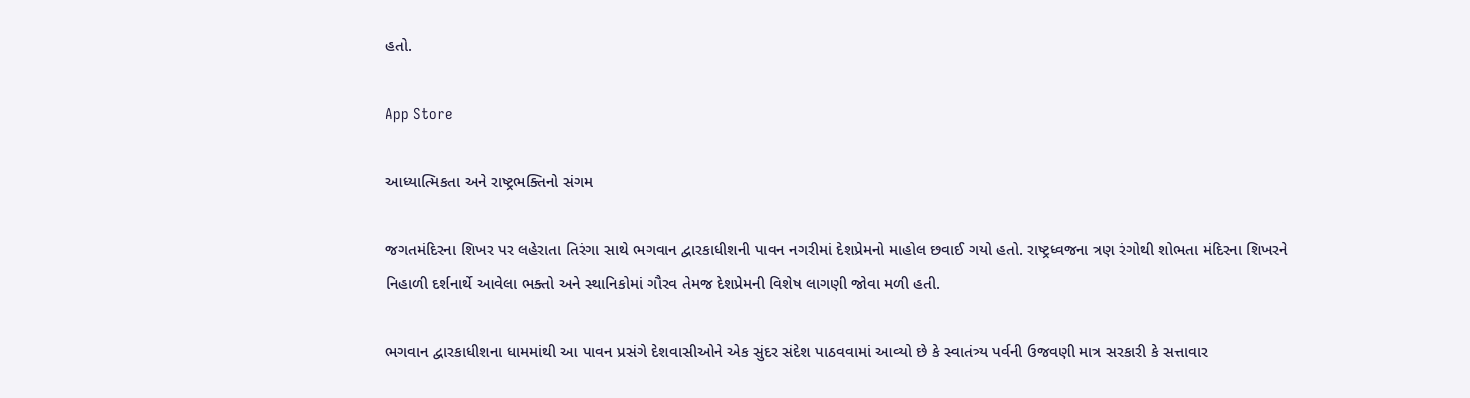હતો.

App Store

આધ્યાત્મિકતા અને રાષ્ટ્રભક્તિનો સંગમ

જગતમંદિરના શિખર પર લહેરાતા તિરંગા સાથે ભગવાન દ્વારકાધીશની પાવન નગરીમાં દેશપ્રેમનો માહોલ છવાઈ ગયો હતો. રાષ્ટ્રધ્વજના ત્રણ રંગોથી શોભતા મંદિરના શિખરને નિહાળી દર્શનાર્થે આવેલા ભક્તો અને સ્થાનિકોમાં ગૌરવ તેમજ દેશપ્રેમની વિશેષ લાગણી જોવા મળી હતી.

ભગવાન દ્વારકાધીશના ધામમાંથી આ પાવન પ્રસંગે દેશવાસીઓને એક સુંદર સંદેશ પાઠવવામાં આવ્યો છે કે સ્વાતંત્ર્ય પર્વની ઉજવણી માત્ર સરકારી કે સત્તાવાર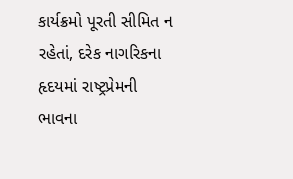કાર્યક્રમો પૂરતી સીમિત ન રહેતાં, દરેક નાગરિકના હૃદયમાં રાષ્ટ્રપ્રેમની ભાવના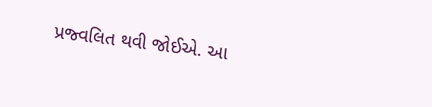પ્રજ્વલિત થવી જોઈએ. આ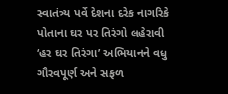સ્વાતંત્ર્ય પર્વે દેશના દરેક નાગરિકે પોતાના ઘર પર તિરંગો લહેરાવી ‘હર ઘર તિરંગા’ અભિયાનને વધુ ગૌરવપૂર્ણ અને સફળ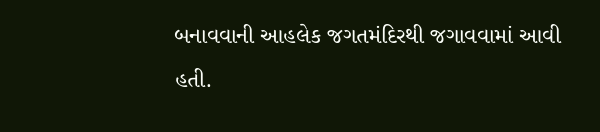બનાવવાની આહલેક જગતમંદિરથી જગાવવામાં આવી હતી.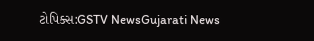ટોપિક્સ:GSTV NewsGujarati News